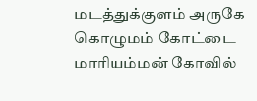மடத்துக்குளம் அருகே கொழுமம் கோட்டை மாரியம்மன் கோவில்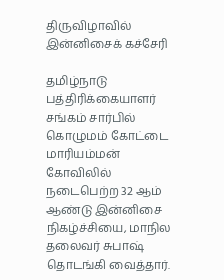திருவிழாவில் இன்னிசைக் கச்சேரி

தமிழ்நாடு பத்திரிக்கையாளர் சங்கம் சார்பில் கொழுமம் கோட்டை மாரியம்மன் கோவிலில் நடைபெற்ற 32 ஆம் ஆண்டு இன்னிசை நிகழ்ச்சியை, மாநில தலைவர் சுபாஷ் தொடங்கி வைத்தார்.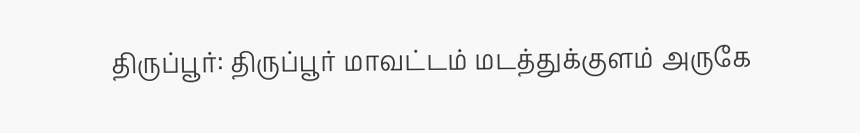திருப்பூர்: திருப்பூர் மாவட்டம் மடத்துக்குளம் அருகே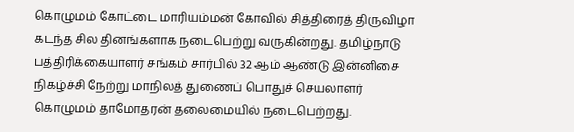கொழுமம் கோட்டை மாரியம்மன் கோவில் சித்திரைத் திருவிழா கடந்த சில தினங்களாக நடைபெற்று வருகின்றது. தமிழ்நாடு பத்திரிக்கையாளர் சங்கம் சார்பில் 32 ஆம் ஆண்டு இன்னிசை நிகழ்ச்சி நேற்று மாநிலத் துணைப் பொதுச் செயலாளர் கொழுமம் தாமோதரன் தலைமையில் நடைபெற்றது.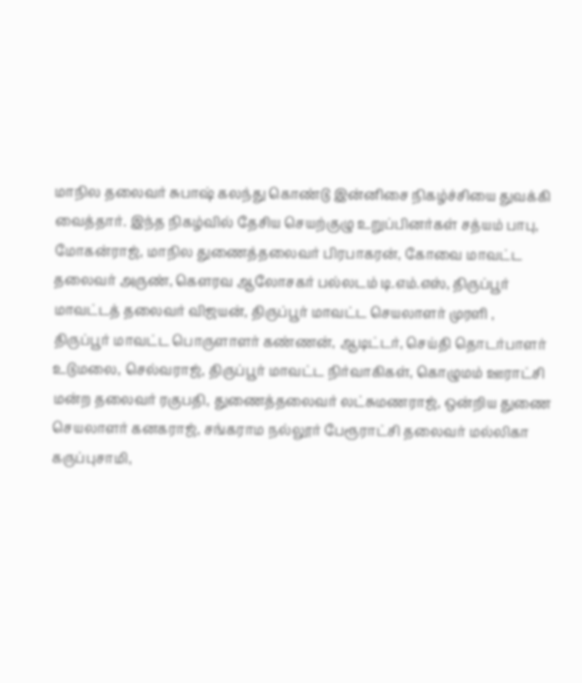மாநில தலைவர் சுபாஷ் கலந்து கொண்டு இன்னிசை நிகழ்ச்சியை துவக்கி வைத்தார். இந்த நிகழ்வில் தேசிய செயற்குழு உறுப்பினர்கள் சத்யம் பாபு, மோகன்ராஜ், மாநில துணைத்தலைவர் பிரபாகரன், கோவை மாவட்ட தலைவர் அருண், கௌரவ ஆலோசகர் பல்லடம் டி.எம்.எஸ், திருப்பூர் மாவட்டத் தலைவர் விஜயன், திருப்பூர் மாவட்ட செயலாளர் முரளி , திருப்பூர் மாவட்ட பொருளாளர் கண்ணன், ஆடிட்டர், செய்தி தொடர்பாளர் உடுமலை, செல்வராஜ், திருப்பூர் மாவட்ட நிர்வாகிகள், கொழுமம் ஊராட்சி மன்ற தலைவர் ரகுபதி, துணைத்தலைவர் லட்சுமணராஜ், ஒன்றிய துணை செயலாளர் கனகராஜ், சங்கராம நல்லூர் பேரூராட்சி தலைவர் மல்லிகா கருப்புசாமி,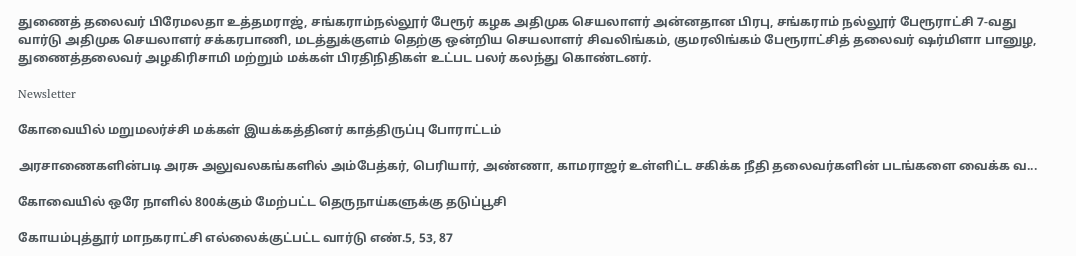துணைத் தலைவர் பிரேமலதா உத்தமராஜ், சங்கராம்நல்லூர் பேரூர் கழக அதிமுக செயலாளர் அன்னதான பிரபு, சங்கராம் நல்லூர் பேரூராட்சி 7-வது வார்டு அதிமுக செயலாளர் சக்கரபாணி, மடத்துக்குளம் தெற்கு ஒன்றிய செயலாளர் சிவலிங்கம், குமரலிங்கம் பேரூராட்சித் தலைவர் ஷர்மிளா பானுழ, துணைத்தலைவர் அழகிரிசாமி மற்றும் மக்கள் பிரதிநிதிகள் உட்பட பலர் கலந்து கொண்டனர்.

Newsletter

கோவையில் மறுமலர்ச்சி மக்கள் இயக்கத்தினர் காத்திருப்பு போராட்டம்

அரசாணைகளின்படி அரசு அலுவலகங்களில் அம்பேத்கர், பெரியார், அண்ணா, காமராஜர் உள்ளிட்ட சகிக்க நீதி தலைவர்களின் படங்களை வைக்க வ...

கோவையில் ஒரே நாளில் 800க்கும் மேற்பட்ட தெருநாய்களுக்கு தடுப்பூசி

கோயம்புத்தூர் மாநகராட்சி எல்லைக்குட்பட்ட வார்டு எண்.5, 53, 87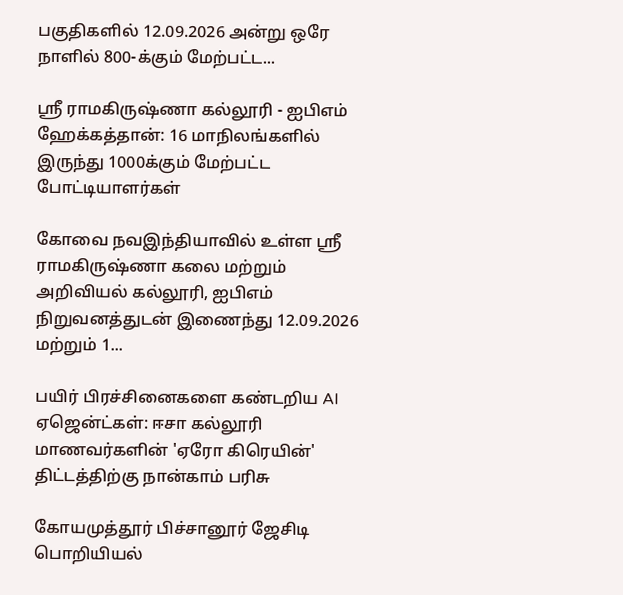பகுதிகளில் 12.09.2026 அன்று ஒரே நாளில் 800-க்கும் மேற்பட்ட...

ஸ்ரீ ராமகிருஷ்ணா கல்லூரி - ஐபிஎம் ஹேக்கத்தான்: 16 மாநிலங்களில் இருந்து 1000க்கும் மேற்பட்ட போட்டியாளர்கள்

கோவை நவஇந்தியாவில் உள்ள ஸ்ரீ ராமகிருஷ்ணா கலை மற்றும் அறிவியல் கல்லூரி, ஐபிஎம் நிறுவனத்துடன் இணைந்து 12.09.2026 மற்றும் 1...

பயிர் பிரச்சினைகளை கண்டறிய AI ஏஜென்ட்கள்: ஈசா கல்லூரி மாணவர்களின் 'ஏரோ கிரெயின்' திட்டத்திற்கு நான்காம் பரிசு

கோயமுத்தூர் பிச்சானூர் ஜேசிடி பொறியியல்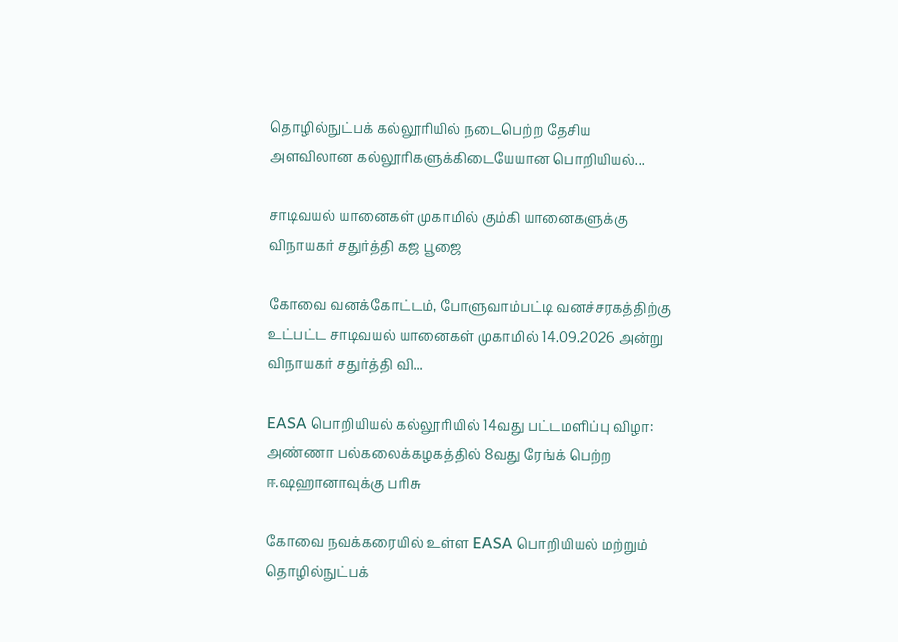தொழில்நுட்பக் கல்லூரியில் நடைபெற்ற தேசிய அளவிலான கல்லூரிகளுக்கிடையேயான பொறியியல்...

சாடிவயல் யானைகள் முகாமில் கும்கி யானைகளுக்கு விநாயகர் சதுர்த்தி கஜ பூஜை

கோவை வனக்கோட்டம், போளுவாம்பட்டி வனச்சரகத்திற்கு உட்பட்ட சாடிவயல் யானைகள் முகாமில் 14.09.2026 அன்று விநாயகர் சதுர்த்தி வி...

EASA பொறியியல் கல்லூரியில் 14வது பட்டமளிப்பு விழா: அண்ணா பல்கலைக்கழகத்தில் 8வது ரேங்க் பெற்ற ஈ.ஷஹானாவுக்கு பரிசு

கோவை நவக்கரையில் உள்ள EASA பொறியியல் மற்றும் தொழில்நுட்பக்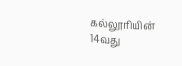கல்லூரியின் 14வது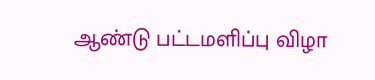ஆண்டு பட்டமளிப்பு விழா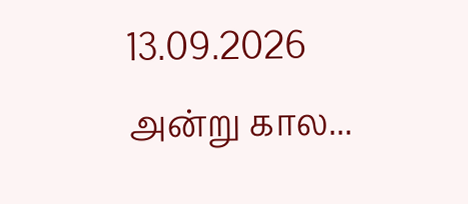13.09.2026 அன்று கால...